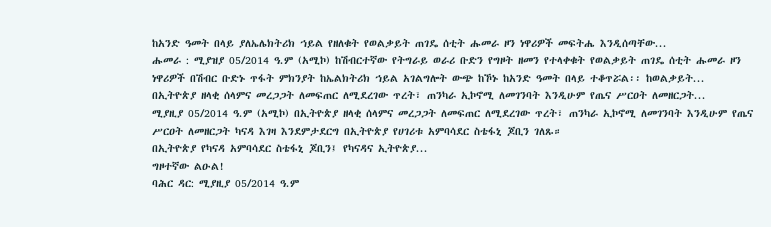ከአንድ ዓመት በላይ ያለኤሌክትሪክ ኀይል የዘለቁት የወልቃይት ጠገዴ ሰቲት ሑመራ ዞን ነዋሪዎች መፍትሔ እንዲሰጣቸው...
ሑመራ : ሚያዝያ 05/2014 ዓ.ም (አሚኮ) ከሽብርተኛው የትግራይ ወራሪ ቡድን የግዞት ዘመን የተላቀቁት የወልቃይት ጠገዴ ሰቲት ሑመራ ዞን ነዋሪዎች በሽብር ቡድኑ ጥፋት ምክንያት ከኤልክትሪክ ኀይል አገልግሎት ውጭ ከኾኑ ከአንድ ዓመት በላይ ተቆጥሯል፡፡ ከወልቃይት...
በኢትዮጵያ ዘላቂ ሰላምና መረጋጋት ለመፍጠር ለሚደረገው ጥረት፣ ጠንካራ ኢኮኖሚ ለመገንባት እንዲሁም የጤና ሥርዐት ለመዘርጋት...
ሚያዚያ 05/2014 ዓ.ም (አሚኮ) በኢትዮጵያ ዘላቂ ሰላምና መረጋጋት ለመፍጠር ለሚደረገው ጥረት፣ ጠንካራ ኢኮኖሚ ለመገንባት እንዲሁም የጤና ሥርዐት ለመዘርጋት ካናዳ እገዛ እንደምታደርግ በኢትዮጵያ የሀገሪቱ አምባሳደር ስቴፋኒ ጆቢን ገለጹ።
በኢትዮጵያ የካናዳ አምባሳደር ስቴፋኒ ጆቢን፤ የካናዳና ኢትዮጵያ...
ግዞተኛው ልዑል!
ባሕር ዳር: ሚያዚያ 05/2014 ዓ.ም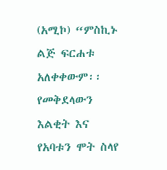(አሚኮ) “ምስኪኑ ልጅ ፍርሐቱ አለቀቀውም፡፡ የመቅደላውን እልቂት እና የአባቱን ሞት ስላየ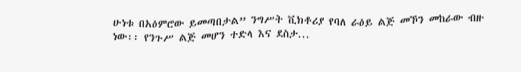ሁነቱ በአዕምሮው ይመጣበታል” ንግሥት ቪክቶሪያ የባለ ራዕይ ልጅ መኾን መከራው ብዙ ነው፡፡ የንጉሥ ልጅ መሆን ተድላ እና ደስታ...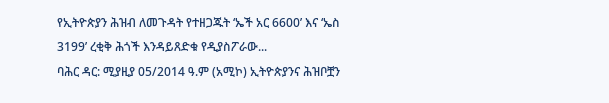የኢትዮጵያን ሕዝብ ለመጉዳት የተዘጋጁት ‘ኤች አር 6600’ እና ‘ኤስ 3199’ ረቂቅ ሕጎች እንዳይጸድቁ የዲያስፖራው...
ባሕር ዳር: ሚያዚያ 05/2014 ዓ.ም (አሚኮ) ኢትዮጵያንና ሕዝቦቿን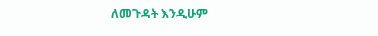ለመጉዳት እንዲሁም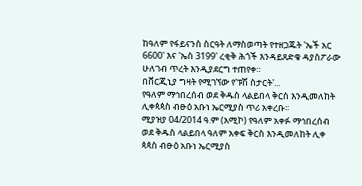ከዓለም የፋይናንስ ስርዓት ለማስወጣት የተዘጋጁት 'ኤች አር 6600' እና 'ኤስ 3199' ረቂቅ ሕጎች እንዳይጸድቁ ዳያስፖራው ሁለገብ ጥረት እንዲያደርግ ተጠየቀ።
በቨርጂኒያ ግዛት የሚገኘው የ'ፑሽ ስታርት'...
የዓለም ማኅበረሰብ ወደ ቅዱስ ላልይበላ ቅርስ እንዲመለከት ሊቀጳጳስ ብፁዕ አቡነ ኤርሚያስ ጥሪ አቀረቡ፡፡
ሚያዝያ 04/2014 ዓ.ም (አሚኮ) የዓለም አቀፉ ማኅበረሰብ ወደ ቅዱስ ላልይበላ ዓለም አቀፍ ቅርስ እንዲመለከት ሊቀ ጳጳስ ብፁዕ አቡነ ኤርሚያስ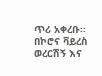ጥሪ አቀረቡ፡፡
በኮሮና ቫይረስ ወረርሽኝ እና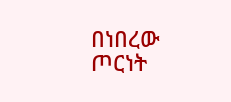በነበረው ጦርነት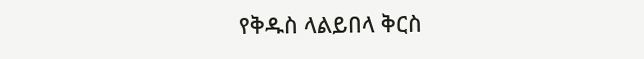የቅዱስ ላልይበላ ቅርስ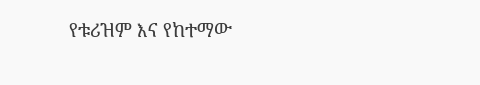የቱሪዝም እና የከተማው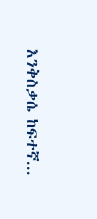እንቅስቃሴ ከፍተኛ...